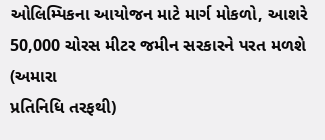ઓલિમ્પિકના આયોજન માટે માર્ગ મોકળો, આશરે 50,000 ચોરસ મીટર જમીન સરકારને પરત મળશે
(અમારા
પ્રતિનિધિ તરફથી)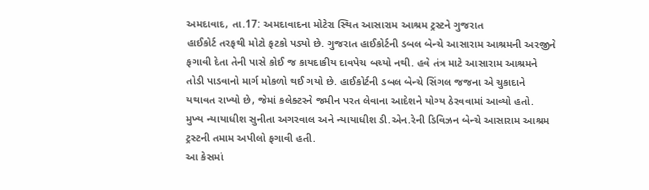અમદાવાદ, તા.17: અમદાવાદના મોટેરા સ્થિત આસારામ આશ્રમ ટ્રસ્ટને ગુજરાત
હાઈકોર્ટ તરફથી મોટો ફટકો પડ્યો છે. ગુજરાત હાઈકોર્ટની ડબલ બેન્ચે આસારામ આશ્રમની અરજીને
ફગાવી દેતા તેની પાસે કોઈ જ કાયદાકીય દાવપેચ બચ્યો નથી. હવે તંત્ર માટે આસારામ આશ્રમને
તોડી પાડવાનો માર્ગ મોકળો થઈ ગયો છે. હાઈકોર્ટની ડબલ બેન્ચે સિંગલ જજના એ ચુકાદાને
યથાવત રાખ્યો છે, જેમાં કલેક્ટરને જમીન પરત લેવાના આદેશને યોગ્ય ઠેરવવામાં આવ્યો હતો.
મુખ્ય ન્યાયાધીશ સુનીતા અગરવાલ અને ન્યાયાધીશ ડી.એન.રેની ડિવિઝન બેન્ચે આસારામ આશ્રમ
ટ્રસ્ટની તમામ અપીલો ફગાવી હતી.
આ કેસમાં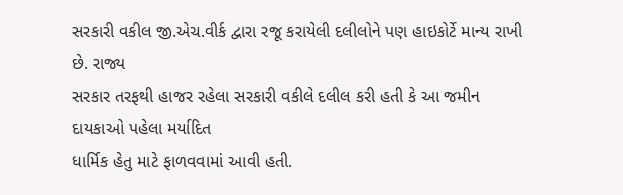સરકારી વકીલ જી.એચ.વીર્ક દ્વારા રજૂ કરાયેલી દલીલોને પણ હાઇકોર્ટે માન્ય રાખી છે. રાજ્ય
સરકાર તરફથી હાજર રહેલા સરકારી વકીલે દલીલ કરી હતી કે આ જમીન દાયકાઓ પહેલા મર્યાદિત
ધાર્મિક હેતુ માટે ફાળવવામાં આવી હતી.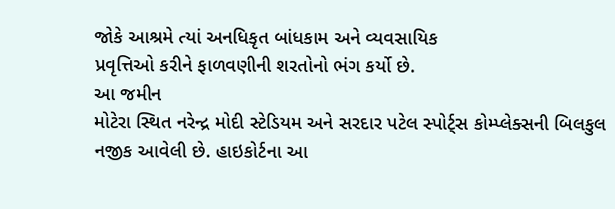જોકે આશ્રમે ત્યાં અનધિકૃત બાંધકામ અને વ્યવસાયિક
પ્રવૃત્તિઓ કરીને ફાળવણીની શરતોનો ભંગ કર્યો છે.
આ જમીન
મોટેરા સ્થિત નરેન્દ્ર મોદી સ્ટેડિયમ અને સરદાર પટેલ સ્પોર્ટ્સ કોમ્પ્લેક્સની બિલકુલ
નજીક આવેલી છે. હાઇકોર્ટના આ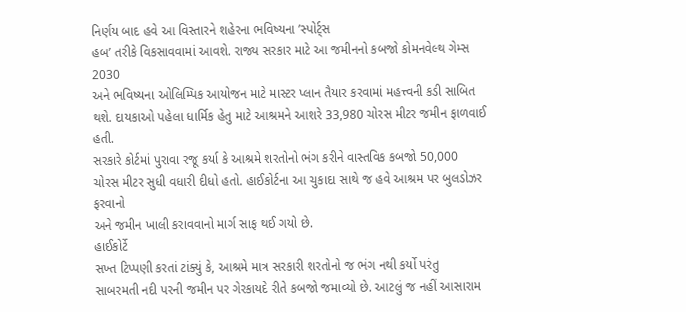નિર્ણય બાદ હવે આ વિસ્તારને શહેરના ભવિષ્યના ’સ્પોર્ટ્સ
હબ’ તરીકે વિકસાવવામાં આવશે. રાજ્ય સરકાર માટે આ જમીનનો કબજો કોમનવેલ્થ ગેમ્સ 2030
અને ભવિષ્યના ઓલિમ્પિક આયોજન માટે માસ્ટર પ્લાન તૈયાર કરવામાં મહત્ત્વની કડી સાબિત
થશે. દાયકાઓ પહેલા ધાર્મિક હેતુ માટે આશ્રમને આશરે 33,980 ચોરસ મીટર જમીન ફાળવાઈ હતી.
સરકારે કોર્ટમાં પુરાવા રજૂ કર્યા કે આશ્રમે શરતોનો ભંગ કરીને વાસ્તવિક કબજો 50,000
ચોરસ મીટર સુધી વધારી દીધો હતો. હાઈકોર્ટના આ ચુકાદા સાથે જ હવે આશ્રમ પર બુલડોઝર ફરવાનો
અને જમીન ખાલી કરાવવાનો માર્ગ સાફ થઈ ગયો છે.
હાઈકોર્ટે
સખ્ત ટિપ્પણી કરતાં ટાંક્યું કે, આશ્રમે માત્ર સરકારી શરતોનો જ ભંગ નથી કર્યો પરંતુ
સાબરમતી નદી પરની જમીન પર ગેરકાયદે રીતે કબજો જમાવ્યો છે. આટલું જ નહીં આસારામ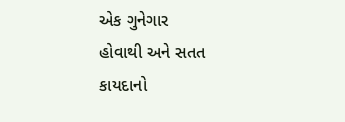એક ગુનેગાર
હોવાથી અને સતત કાયદાનો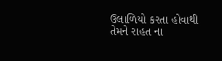ઉલાળિયો કરતા હોવાથી તેમને રાહત ના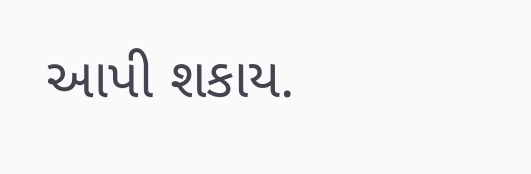આપી શકાય.